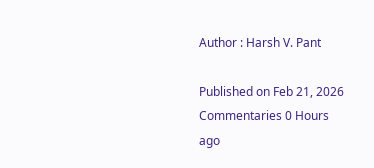Author : Harsh V. Pant

Published on Feb 21, 2026 Commentaries 0 Hours ago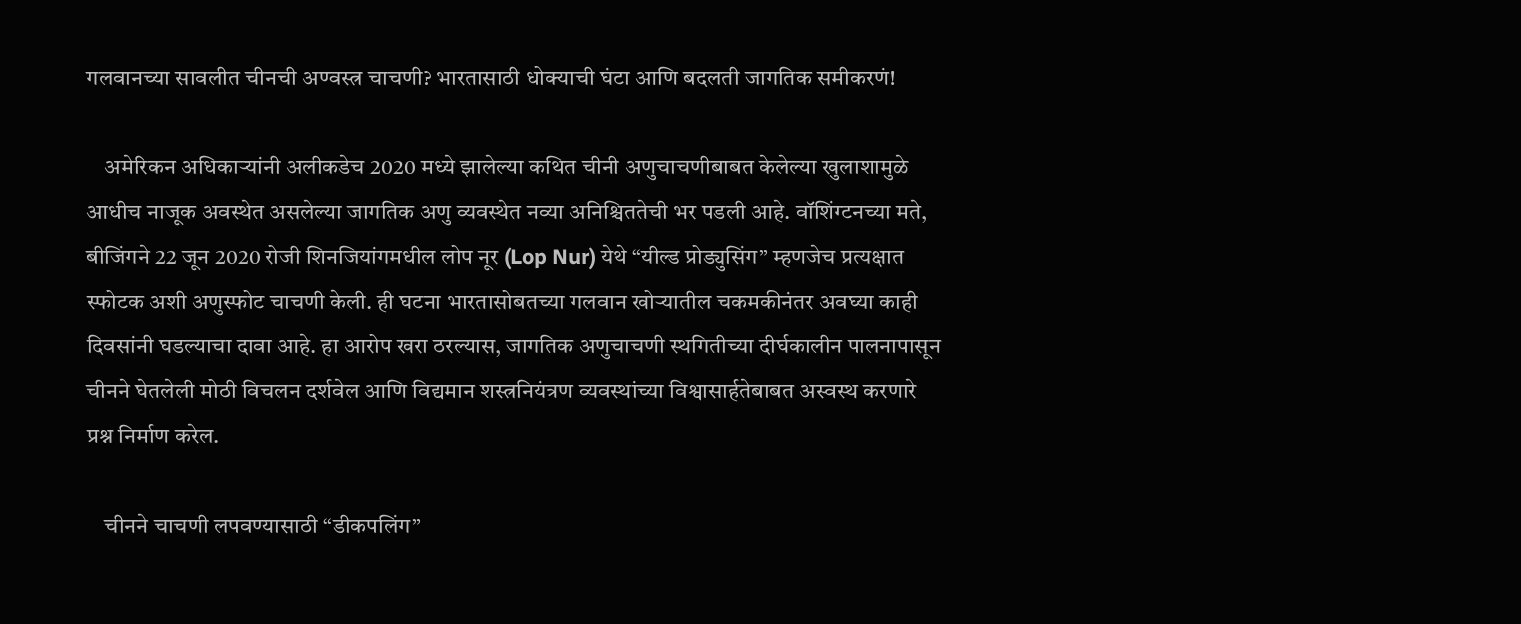गलवानच्या सावलीत चीनची अण्वस्त्र चाचणी? भारतासाठी धोक्याची घंटा आणि बदलती जागतिक समीकरणं!

    अमेरिकन अधिकाऱ्यांनी अलीकडेच 2020 मध्ये झालेल्या कथित चीनी अणुचाचणीबाबत केलेल्या खुलाशामुळे आधीच नाजूक अवस्थेत असलेल्या जागतिक अणु व्यवस्थेत नव्या अनिश्चिततेची भर पडली आहे. वॉशिंग्टनच्या मते, बीजिंगने 22 जून 2020 रोजी शिनजियांगमधील लोप नूर (Lop Nur) येथे “यील्ड प्रोड्युसिंग” म्हणजेच प्रत्यक्षात स्फोटक अशी अणुस्फोट चाचणी केली. ही घटना भारतासोबतच्या गलवान खोऱ्यातील चकमकीनंतर अवघ्या काही दिवसांनी घडल्याचा दावा आहे. हा आरोप खरा ठरल्यास, जागतिक अणुचाचणी स्थगितीच्या दीर्घकालीन पालनापासून चीनने घेतलेली मोठी विचलन दर्शवेल आणि विद्यमान शस्त्रनियंत्रण व्यवस्थांच्या विश्वासार्हतेबाबत अस्वस्थ करणारे प्रश्न निर्माण करेल.

    चीनने चाचणी लपवण्यासाठी “डीकपलिंग”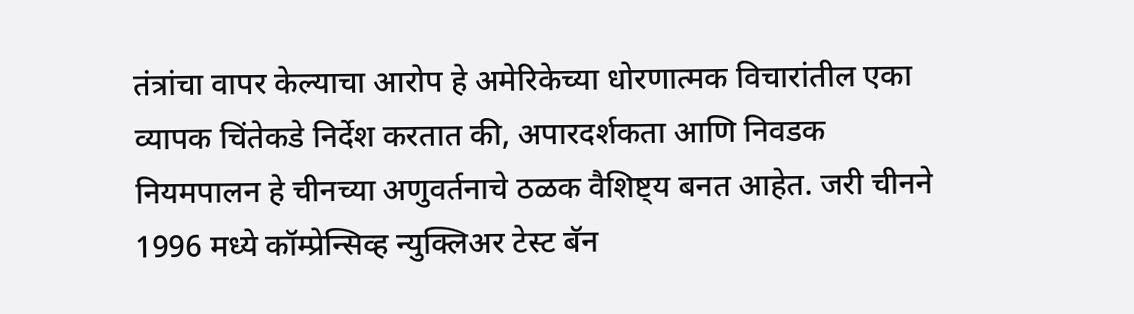तंत्रांचा वापर केल्याचा आरोप हे अमेरिकेच्या धोरणात्मक विचारांतील एका व्यापक चिंतेकडे निर्देश करतात की, अपारदर्शकता आणि निवडक नियमपालन हे चीनच्या अणुवर्तनाचे ठळक वैशिष्ट्य बनत आहेत. जरी चीनने 1996 मध्ये कॉम्प्रेन्सिव्ह न्युक्लिअर टेस्ट बॅन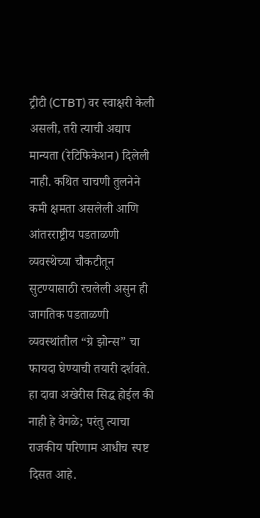ट्रीटी (CTBT) वर स्वाक्षरी केली असली, तरी त्याची अद्याप मान्यता (रेटिफिकेशन) दिलेली नाही. कथित चाचणी तुलनेने कमी क्षमता असलेली आणि आंतरराष्ट्रीय पडताळणी व्यवस्थेच्या चौकटीतून सुटण्यासाठी रचलेली असुन ही जागतिक पडताळणी व्यवस्थांतील “ग्रे झोन्स” चा फायदा घेण्याची तयारी दर्शवते. हा दावा अखेरीस सिद्ध होईल की नाही हे वेगळे; परंतु त्याचा राजकीय परिणाम आधीच स्पष्ट दिसत आहे.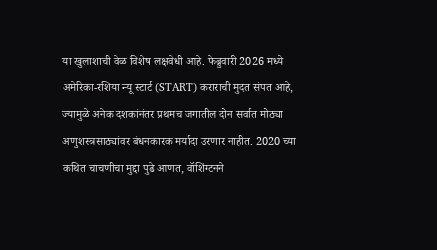या खुलाशाची वेळ विशेष लक्षवेधी आहे. फेब्रुवारी 2026 मध्ये अमेरिका-रशिया न्यू स्टार्ट (START) कराराची मुदत संपत आहे, ज्यामुळे अनेक दशकांनंतर प्रथमच जगातील दोन सर्वात मोठ्या अणुशस्त्रसाठ्यांवर बंधनकारक मर्यादा उरणार नाहीत. 2020 च्या कथित चाचणीचा मुद्दा पुढे आणत, वॉशिंग्टनने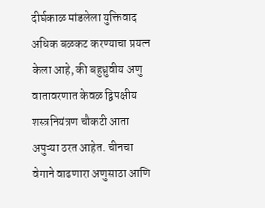दीर्घकाळ मांडलेला युक्तिवाद अधिक बळकट करण्याचा प्रयत्न केला आहे, की बहुध्रुवीय अणु वातावरणात केवळ द्विपक्षीय शस्त्रनियंत्रण चौकटी आता अपुऱ्या ठरत आहेत. चीनचा वेगाने वाढणारा अणुसाठा आणि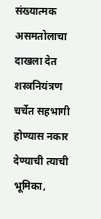संख्यात्मक असमतोलाचा दाखला देत शस्त्रनियंत्रण चर्चेत सहभागी होण्यास नकार देण्याची त्याची भूमिका,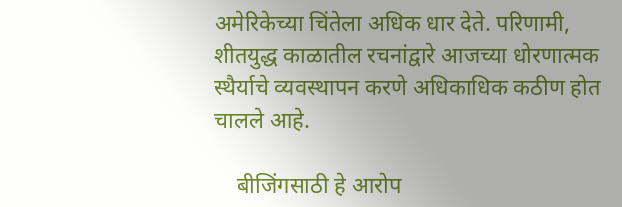अमेरिकेच्या चिंतेला अधिक धार देते. परिणामी, शीतयुद्ध काळातील रचनांद्वारे आजच्या धोरणात्मक स्थैर्याचे व्यवस्थापन करणे अधिकाधिक कठीण होत चालले आहे.

    बीजिंगसाठी हे आरोप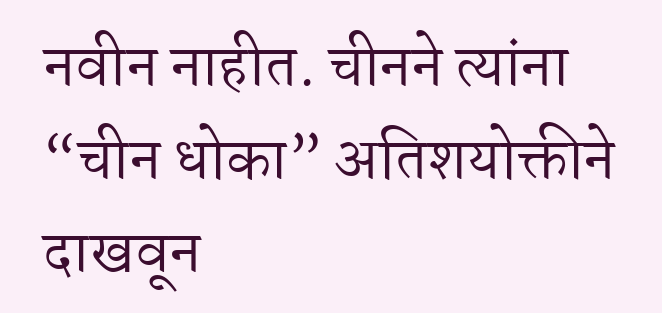नवीन नाहीत. चीनने त्यांना “चीन धोका” अतिशयोक्तीने दाखवून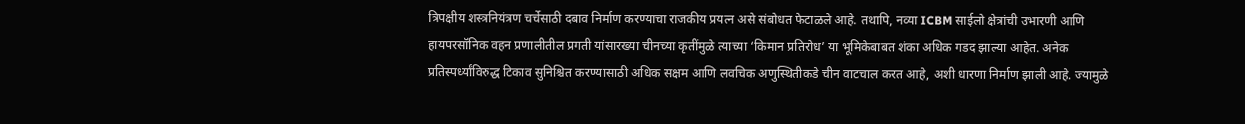त्रिपक्षीय शस्त्रनियंत्रण चर्चेसाठी दबाव निर्माण करण्याचा राजकीय प्रयत्न असे संबोधत फेटाळले आहे. तथापि, नव्या ICBM साईलो क्षेत्रांची उभारणी आणि हायपरसॉनिक वहन प्रणालीतील प्रगती यांसारख्या चीनच्या कृतींमुळे त्याच्या ‘किमान प्रतिरोध’ या भूमिकेबाबत शंका अधिक गडद झाल्या आहेत. अनेक प्रतिस्पर्ध्यांविरुद्ध टिकाव सुनिश्चित करण्यासाठी अधिक सक्षम आणि लवचिक अणुस्थितीकडे चीन वाटचाल करत आहे, अशी धारणा निर्माण झाली आहे. ज्यामुळे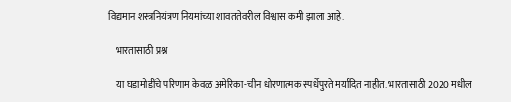विद्यमान शस्त्रनियंत्रण नियमांच्या शावततेवरील विश्वास कमी झाला आहे.

    भारतासाठी प्रश्न

    या घडामोडींचे परिणाम केवळ अमेरिका-चीन धोरणात्मक स्पर्धेपुरते मर्यादित नाहीत. भारतासाठी 2020 मधील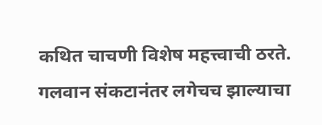कथित चाचणी विशेष महत्त्वाची ठरते. गलवान संकटानंतर लगेचच झाल्याचा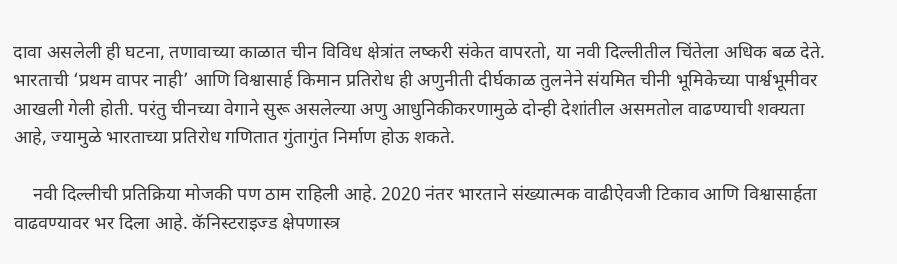दावा असलेली ही घटना, तणावाच्या काळात चीन विविध क्षेत्रांत लष्करी संकेत वापरतो, या नवी दिल्लीतील चिंतेला अधिक बळ देते. भारताची ‘प्रथम वापर नाही’ आणि विश्वासार्ह किमान प्रतिरोध ही अणुनीती दीर्घकाळ तुलनेने संयमित चीनी भूमिकेच्या पार्श्वभूमीवर आखली गेली होती. परंतु चीनच्या वेगाने सुरू असलेल्या अणु आधुनिकीकरणामुळे दोन्ही देशांतील असमतोल वाढण्याची शक्यता आहे, ज्यामुळे भारताच्या प्रतिरोध गणितात गुंतागुंत निर्माण होऊ शकते.

    नवी दिल्लीची प्रतिक्रिया मोजकी पण ठाम राहिली आहे. 2020 नंतर भारताने संख्यात्मक वाढीऐवजी टिकाव आणि विश्वासार्हता वाढवण्यावर भर दिला आहे. कॅनिस्टराइज्ड क्षेपणास्त्र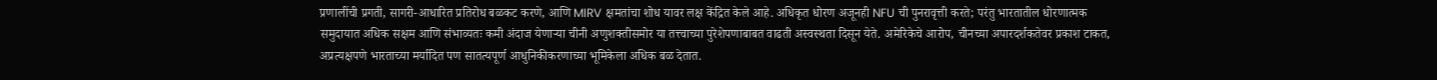प्रणालींची प्रगती, सागरी-आधारित प्रतिरोध बळकट करणे, आणि MIRV क्षमतांचा शोध यावर लक्ष केंद्रित केले आहे. अधिकृत धोरण अजूनही NFU ची पुनरावृत्ती करते; परंतु भारतातील धोरणात्मक समुदायात अधिक सक्षम आणि संभाव्यतः कमी अंदाज येणाऱ्या चीनी अणुशक्तीसमोर या तत्त्वाच्या पुरेशेपणाबाबत वाढती अस्वस्थता दिसून येते. अमेरिकेचे आरोप, चीनच्या अपारदर्शकतेवर प्रकाश टाकत, अप्रत्यक्षपणे भारताच्या मर्यादित पण सातत्यपूर्ण आधुनिकीकरणाच्या भूमिकेला अधिक बळ देतात.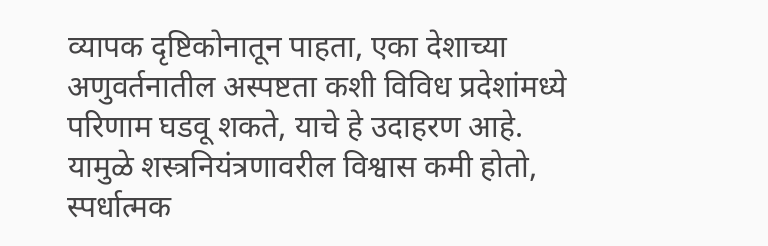व्यापक दृष्टिकोनातून पाहता, एका देशाच्या अणुवर्तनातील अस्पष्टता कशी विविध प्रदेशांमध्ये परिणाम घडवू शकते, याचे हे उदाहरण आहे. यामुळे शस्त्रनियंत्रणावरील विश्वास कमी होतो, स्पर्धात्मक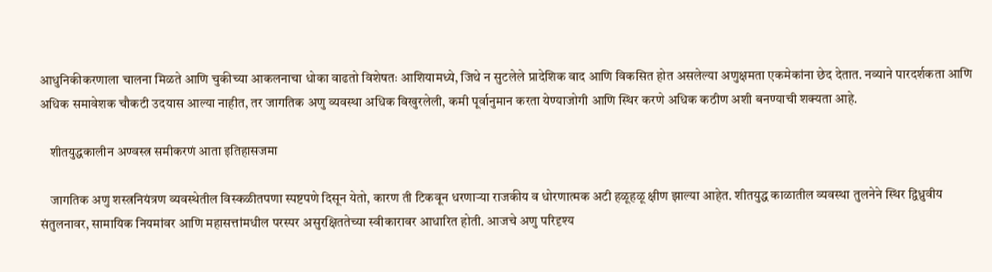आधुनिकीकरणाला चालना मिळते आणि चुकीच्या आकलनाचा धोका वाढतो विशेषतः आशियामध्ये, जिथे न सुटलेले प्रादेशिक वाद आणि विकसित होत असलेल्या अणुक्षमता एकमेकांना छेद देतात. नव्याने पारदर्शकता आणि अधिक समावेशक चौकटी उदयास आल्या नाहीत, तर जागतिक अणु व्यवस्था अधिक विखुरलेली, कमी पूर्वानुमान करता येण्याजोगी आणि स्थिर करणे अधिक कठीण अशी बनण्याची शक्यता आहे.

    शीतयुद्धकालीन अण्वस्त्र समीकरणं आता इतिहासजमा

    जागतिक अणु शस्त्रनियंत्रण व्यवस्थेतील विस्कळीतपणा स्पष्टपणे दिसून येतो, कारण ती टिकवून धरणाऱ्या राजकीय व धोरणात्मक अटी हळूहळू क्षीण झाल्या आहेत. शीतयुद्ध काळातील व्यवस्था तुलनेने स्थिर द्विध्रुवीय संतुलनावर, सामायिक नियमांवर आणि महासत्तांमधील परस्पर असुरक्षिततेच्या स्वीकारावर आधारित होती. आजचे अणु परिदृश्य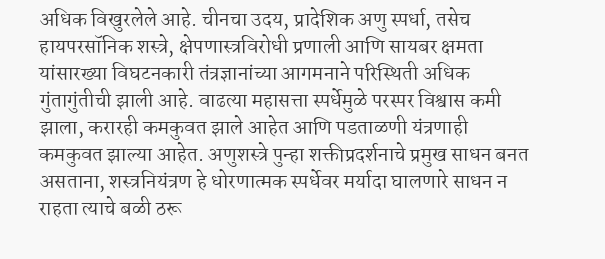अधिक विखुरलेले आहे. चीनचा उदय, प्रादेशिक अणु स्पर्धा, तसेच हायपरसॉनिक शस्त्रे, क्षेपणास्त्रविरोधी प्रणाली आणि सायबर क्षमता यांसारख्या विघटनकारी तंत्रज्ञानांच्या आगमनाने परिस्थिती अधिक गुंतागुंतीची झाली आहे. वाढत्या महासत्ता स्पर्धेमुळे परस्पर विश्वास कमी झाला, करारही कमकुवत झाले आहेत आणि पडताळणी यंत्रणाही कमकुवत झाल्या आहेत. अणुशस्त्रे पुन्हा शक्तीप्रदर्शनाचे प्रमुख साधन बनत असताना, शस्त्रनियंत्रण हे धोरणात्मक स्पर्धेवर मर्यादा घालणारे साधन न राहता त्याचे बळी ठरू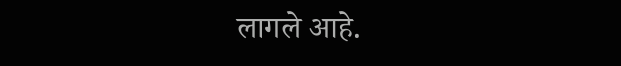लागले आहे.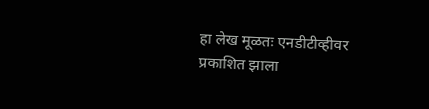हा लेख मूळतः एनडीटीव्हीवर प्रकाशित झाला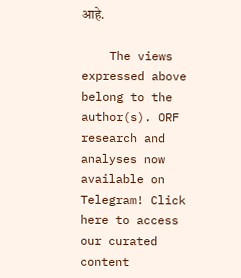आहे.

    The views expressed above belong to the author(s). ORF research and analyses now available on Telegram! Click here to access our curated content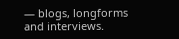— blogs, longforms and interviews.